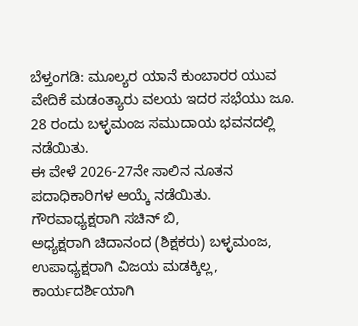ಬೆಳ್ತಂಗಡಿ: ಮೂಲ್ಯರ ಯಾನೆ ಕುಂಬಾರರ ಯುವ ವೇದಿಕೆ ಮಡಂತ್ಯಾರು ವಲಯ ಇದರ ಸಭೆಯು ಜೂ. 28 ರಂದು ಬಳ್ಳಮಂಜ ಸಮುದಾಯ ಭವನದಲ್ಲಿ ನಡೆಯಿತು.
ಈ ವೇಳೆ 2026-27ನೇ ಸಾಲಿನ ನೂತನ ಪದಾಧಿಕಾರಿಗಳ ಆಯ್ಕೆ ನಡೆಯಿತು. ಗೌರವಾಧ್ಯಕ್ಷರಾಗಿ ಸಚಿನ್ ಬಿ,
ಅಧ್ಯಕ್ಷರಾಗಿ ಚಿದಾನಂದ (ಶಿಕ್ಷಕರು) ಬಳ್ಳಮಂಜ, ಉಪಾಧ್ಯಕ್ಷರಾಗಿ ವಿಜಯ ಮಡಕ್ಕಿಲ್ಲ, ಕಾರ್ಯದರ್ಶಿಯಾಗಿ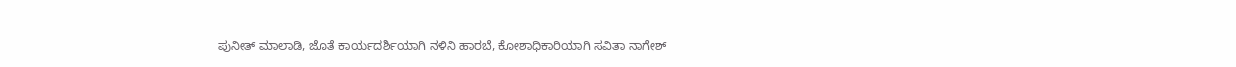ಪುನೀತ್ ಮಾಲಾಡಿ, ಜೊತೆ ಕಾರ್ಯದರ್ಶಿಯಾಗಿ ನಳಿನಿ ಹಾರಬೆ, ಕೋಶಾಧಿಕಾರಿಯಾಗಿ ಸವಿತಾ ನಾಗೇಶ್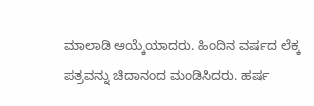ಮಾಲಾಡಿ ಆಯ್ಕೆಯಾದರು. ಹಿಂದಿನ ವರ್ಷದ ಲೆಕ್ಕ ಪತ್ರವನ್ನು ಚಿದಾನಂದ ಮಂಡಿಸಿದರು. ಹರ್ಷ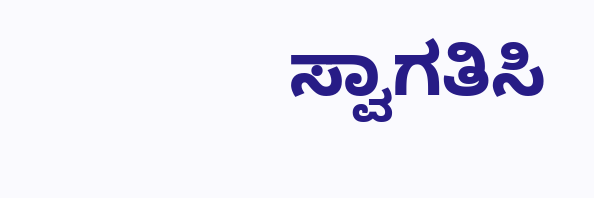ಸ್ವಾಗತಿಸಿ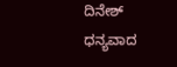ದಿನೇಶ್ ಧನ್ಯವಾದ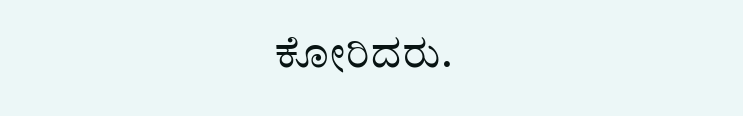ಕೋರಿದರು.